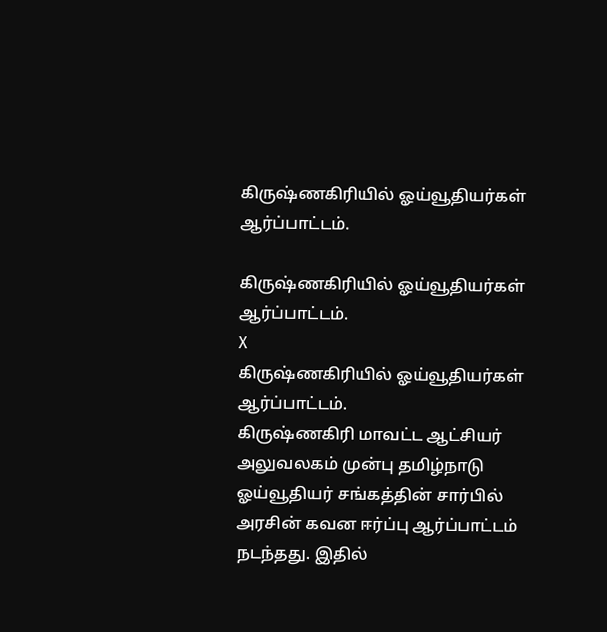கிருஷ்ணகிரியில் ஓய்வூதியர்கள் ஆர்ப்பாட்டம்.

கிருஷ்ணகிரியில் ஓய்வூதியர்கள் ஆர்ப்பாட்டம்.
X
கிருஷ்ணகிரியில் ஓய்வூதியர்கள் ஆர்ப்பாட்டம்.
கிருஷ்ணகிரி மாவட்ட ஆட்சியர் அலுவலகம் முன்பு தமிழ்நாடு ஓய்வூதியர் சங்கத்தின் சார்பில் அரசின் கவன ஈர்ப்பு ஆர்ப்பாட்டம் நடந்தது. இதில்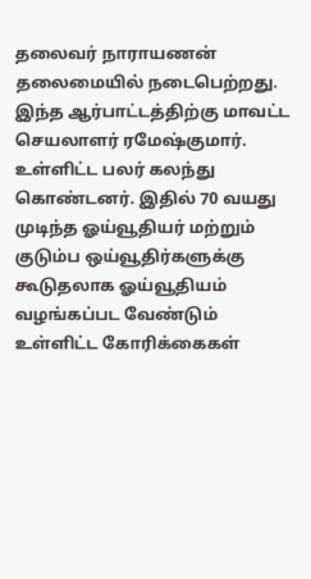தலைவர் நாராயணன் தலைமையில் நடைபெற்றது. இந்த ஆர்பாட்டத்திற்கு மாவட்ட செயலாளர் ரமேஷ்குமார். உள்ளிட்ட பலர் கலந்து கொண்டனர். இதில் 70 வயது முடிந்த ஓய்வூதியர் மற்றும் குடும்ப ஒய்வூதிர்களுக்கு கூடுதலாக ஓய்வூதியம் வழங்கப்பட வேண்டும் உள்ளிட்ட கோரிக்கைகள்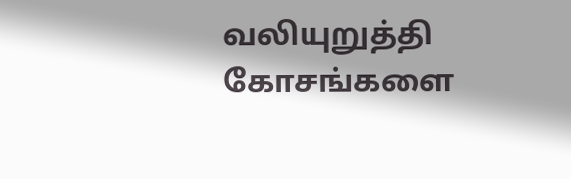வலியுறுத்தி கோசங்களை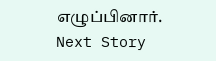எழுப்பினார்.
Next Story